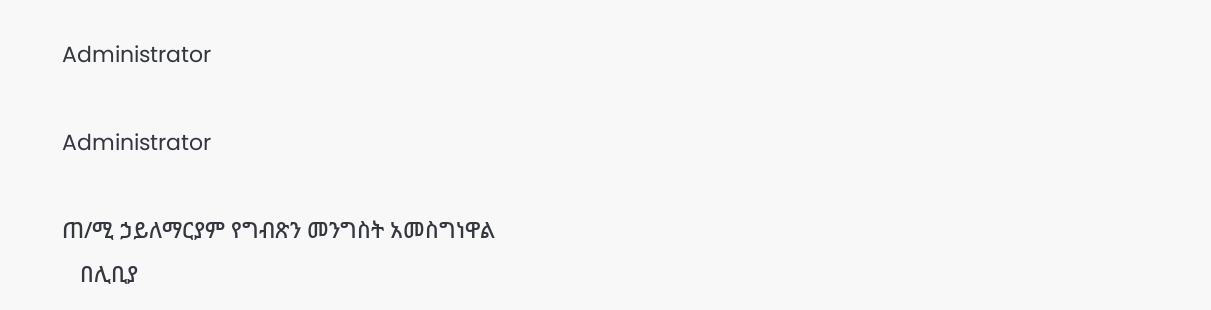Administrator

Administrator

ጠ/ሚ ኃይለማርያም የግብጽን መንግስት አመስግነዋል
   በሊቢያ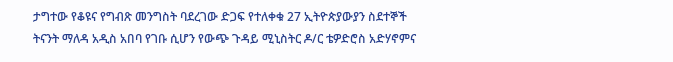ታግተው የቆዩና የግብጽ መንግስት ባደረገው ድጋፍ የተለቀቁ 27 ኢትዮጵያውያን ስደተኞች ትናንት ማለዳ አዲስ አበባ የገቡ ሲሆን የውጭ ጉዳይ ሚኒስትር ዶ/ር ቴዎድሮስ አድሃኖምና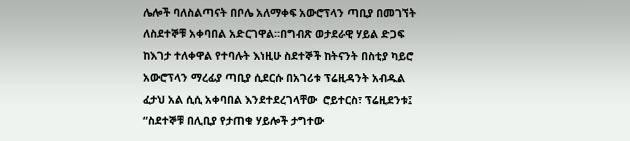ሌሎች ባለስልጣናት በቦሌ አለማቀፍ አውሮፕላን ጣቢያ በመገኘት ለስደተኞቹ አቀባበል አድርገዋል፡፡በግብጽ ወታደራዊ ሃይል ድጋፍ ከእገታ ተለቀዋል የተባሉት እነዚሁ ስደተኞች ከትናንት በስቲያ ካይሮ አውሮፕላን ማረፊያ ጣቢያ ሲደርሱ በአገሪቱ ፕሬዚዳንት አብዱል ፈታህ አል ሲሲ አቀባበል እንደተደረገላቸው  ሮይተርስ፣ ፕሬዚደንቱ፤ “ስደተኞቹ በሊቢያ የታጠቁ ሃይሎች ታግተው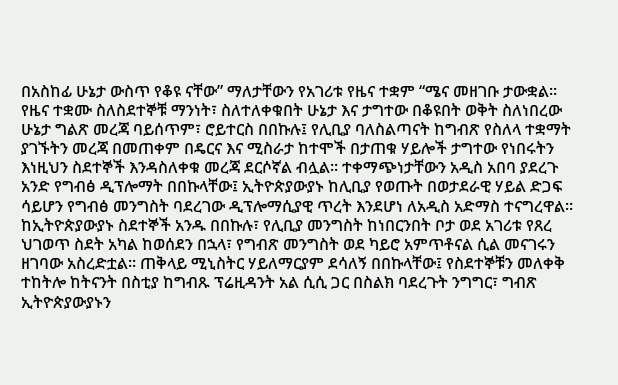በአስከፊ ሁኔታ ውስጥ የቆዩ ናቸው” ማለታቸውን የአገሪቱ የዜና ተቋም “ሜና መዘገቡ ታውቋል፡፡የዜና ተቋሙ ስለስደተኞቹ ማንነት፣ ስለተለቀቁበት ሁኔታ እና ታግተው በቆዩበት ወቅት ስለነበረው ሁኔታ ግልጽ መረጃ ባይሰጥም፣ ሮይተርስ በበኩሉ፤ የሊቢያ ባለስልጣናት ከግብጽ የስለላ ተቋማት ያገኙትን መረጃ በመጠቀም በዴርና እና ሚስራታ ከተሞች በታጠቁ ሃይሎች ታግተው የነበሩትን እነዚህን ስደተኞች እንዳስለቀቁ መረጃ ደርሶኛል ብሏል፡፡ ተቀማጭነታቸውን አዲስ አበባ ያደረጉ
አንድ የግብፅ ዲፕሎማት በበኩላቸው፤ ኢትዮጵያውያኑ ከሊቢያ የወጡት በወታደራዊ ሃይል ድጋፍ ሳይሆን የግብፅ መንግስት ባደረገው ዲፕሎማሲያዊ ጥረት እንደሆነ ለአዲስ አድማስ ተናግረዋል፡፡ከኢትዮጵያውያኑ ስደተኞች አንዱ በበኩሉ፣ የሊቢያ መንግስት ከነበርንበት ቦታ ወደ አገሪቱ የጸረ ህገወጥ ስደት አካል ከወሰደን በኋላ፣ የግብጽ መንግስት ወደ ካይሮ አምጥቶናል ሲል መናገሩን ዘገባው አስረድቷል፡፡ ጠቅላይ ሚኒስትር ሃይለማርያም ደሳለኝ በበኩላቸው፤ የስደተኞቹን መለቀቅ ተከትሎ ከትናንት በስቲያ ከግብጹ ፕሬዚዳንት አል ሲሲ ጋር በስልክ ባደረጉት ንግግር፣ ግብጽ ኢትዮጵያውያኑን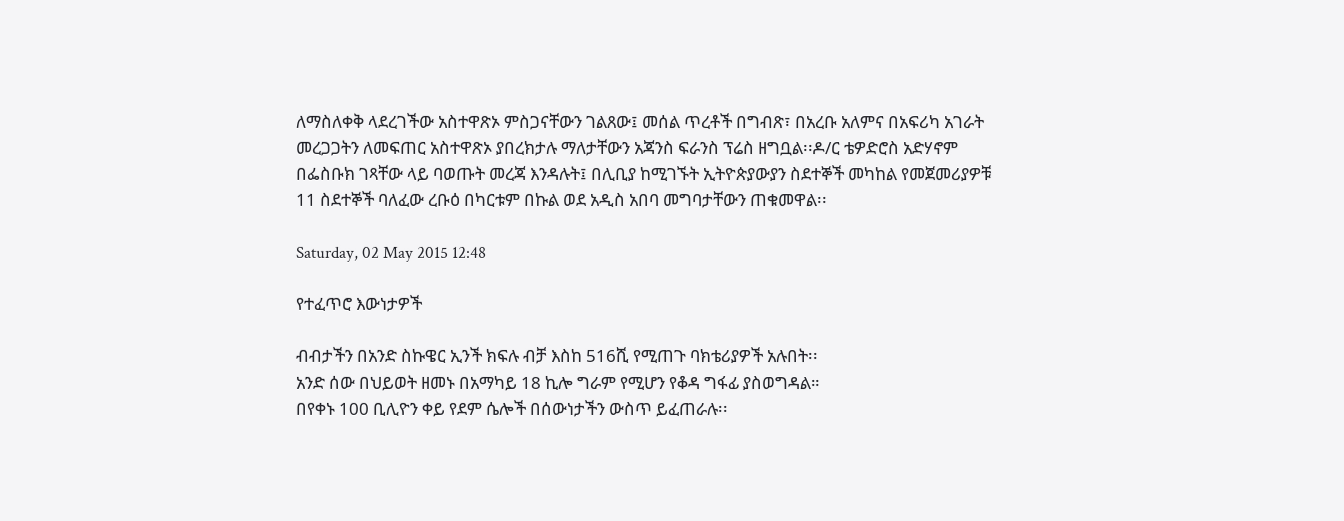ለማስለቀቅ ላደረገችው አስተዋጽኦ ምስጋናቸውን ገልጸው፤ መሰል ጥረቶች በግብጽ፣ በአረቡ አለምና በአፍሪካ አገራት መረጋጋትን ለመፍጠር አስተዋጽኦ ያበረክታሉ ማለታቸውን አጃንስ ፍራንስ ፕሬስ ዘግቧል፡፡ዶ/ር ቴዎድሮስ አድሃኖም በፌስቡክ ገጻቸው ላይ ባወጡት መረጃ እንዳሉት፤ በሊቢያ ከሚገኙት ኢትዮጵያውያን ስደተኞች መካከል የመጀመሪያዎቹ 11 ስደተኞች ባለፈው ረቡዕ በካርቱም በኩል ወደ አዲስ አበባ መግባታቸውን ጠቁመዋል፡፡

Saturday, 02 May 2015 12:48

የተፈጥሮ እውነታዎች

ብብታችን በአንድ ስኩዌር ኢንች ክፍሉ ብቻ እስከ 516ሺ የሚጠጉ ባክቴሪያዎች አሉበት፡፡
አንድ ሰው በህይወት ዘመኑ በአማካይ 18 ኪሎ ግራም የሚሆን የቆዳ ግፋፊ ያስወግዳል።
በየቀኑ 100 ቢሊዮን ቀይ የደም ሴሎች በሰውነታችን ውስጥ ይፈጠራሉ፡፡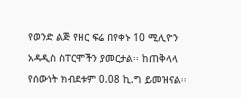የወንድ ልጅ የዘር ፍሬ በየቀኑ 10 ሚሊዮን አዳዲስ ስፐርሞችን ያመርታል፡፡ ከጠቅላላ የሰውነት ክብደቱም 0.08 ኪ.ግ ይመዝናል፡፡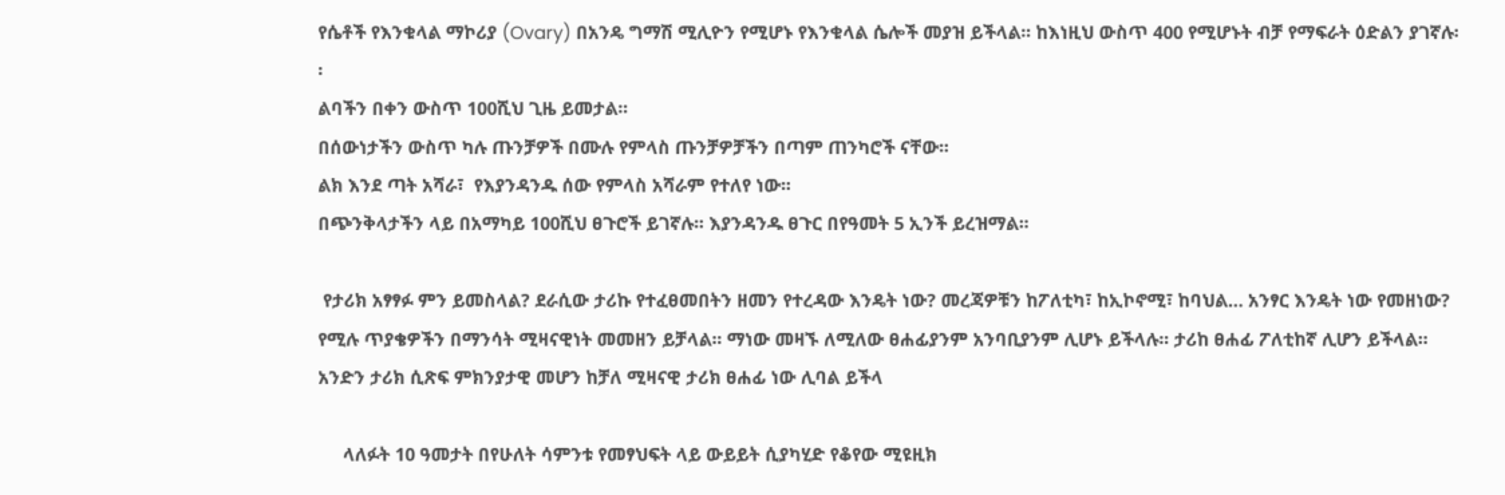የሴቶች የእንቁላል ማኮሪያ (Ovary) በአንዴ ግማሽ ሚሊዮን የሚሆኑ የእንቁላል ሴሎች መያዝ ይችላል፡፡ ከእነዚህ ውስጥ 400 የሚሆኑት ብቻ የማፍራት ዕድልን ያገኛሉ፡፡
ልባችን በቀን ውስጥ 100ሺህ ጊዜ ይመታል፡፡
በሰውነታችን ውስጥ ካሉ ጡንቻዎች በሙሉ የምላስ ጡንቻዎቻችን በጣም ጠንካሮች ናቸው፡፡
ልክ እንደ ጣት አሻራ፣  የእያንዳንዱ ሰው የምላስ አሻራም የተለየ ነው፡፡
በጭንቅላታችን ላይ በአማካይ 100ሺህ ፀጉሮች ይገኛሉ፡፡ እያንዳንዱ ፀጉር በየዓመት 5 ኢንች ይረዝማል፡፡

 የታሪክ አፃፃፉ ምን ይመስላል? ደራሲው ታሪኩ የተፈፀመበትን ዘመን የተረዳው እንዴት ነው? መረጃዎቹን ከፖለቲካ፣ ከኢኮኖሚ፣ ከባህል… አንፃር እንዴት ነው የመዘነው? የሚሉ ጥያቄዎችን በማንሳት ሚዛናዊነት መመዘን ይቻላል፡፡ ማነው መዛኙ ለሚለው ፀሐፊያንም አንባቢያንም ሊሆኑ ይችላሉ፡፡ ታሪከ ፀሐፊ ፖለቲከኛ ሊሆን ይችላል። አንድን ታሪክ ሲጽፍ ምክንያታዊ መሆን ከቻለ ሚዛናዊ ታሪክ ፀሐፊ ነው ሊባል ይችላ

     ላለፉት 10 ዓመታት በየሁለት ሳምንቱ የመፃህፍት ላይ ውይይት ሲያካሂድ የቆየው ሚዩዚክ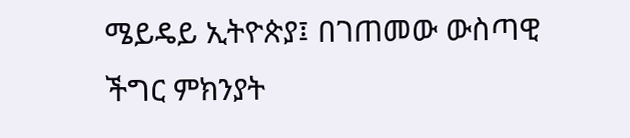ሜይዴይ ኢትዮጵያ፤ በገጠመው ውስጣዊ ችግር ምክንያት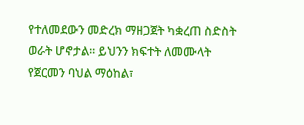የተለመደውን መድረክ ማዘጋጀት ካቋረጠ ስድስት ወራት ሆኖታል፡፡ ይህንን ክፍተት ለመሙላት የጀርመን ባህል ማዕከል፣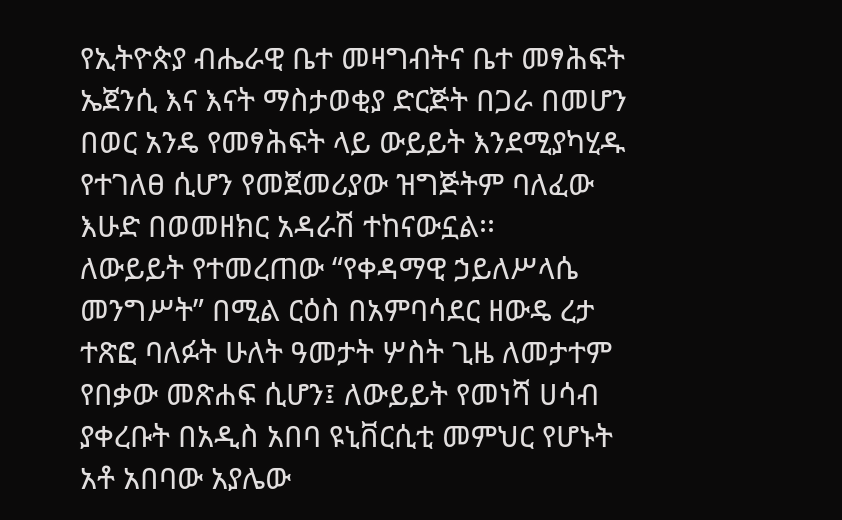የኢትዮጵያ ብሔራዊ ቤተ መዛግብትና ቤተ መፃሕፍት ኤጀንሲ እና እናት ማስታወቂያ ድርጅት በጋራ በመሆን በወር አንዴ የመፃሕፍት ላይ ውይይት እንደሚያካሂዱ የተገለፀ ሲሆን የመጀመሪያው ዝግጅትም ባለፈው እሁድ በወመዘክር አዳራሽ ተከናውኗል፡፡
ለውይይት የተመረጠው “የቀዳማዊ ኃይለሥላሴ መንግሥት” በሚል ርዕስ በአምባሳደር ዘውዴ ረታ ተጽፎ ባለፉት ሁለት ዓመታት ሦስት ጊዜ ለመታተም የበቃው መጽሐፍ ሲሆን፤ ለውይይት የመነሻ ሀሳብ ያቀረቡት በአዲስ አበባ ዩኒቨርሲቲ መምህር የሆኑት አቶ አበባው አያሌው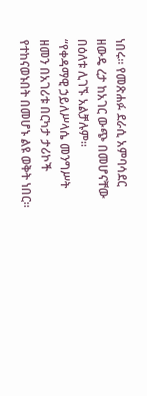ነበሩ፡፡ የመጽሐፉ ደራሲ አምባሳደር ዘውዴ ረታ ከአገር ውጭ በመሆናቸው በዕለቱ ሊገኙ አልቻሉም፡፡
“የቀዳማዊ ኃይለሥላሴ መንግሥት ዘመን በአገሪቱ በርካታ ታሪኮች የተከናወኑበት በመሆኑ ልዩ ወቅት ነበር፡፡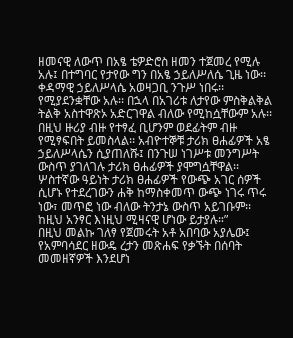ዘመናዊ ለውጥ በአፄ ቴዎድሮስ ዘመን ተጀመረ የሚሉ አሉ፤ በተግባር የታየው ግን በአፄ ኃይለሥለሴ ጊዜ ነው፡፡ ቀዳማዊ ኃይለሥላሴ አወዛጋቢ ንጉሥ ነበሩ፡፡ የሚያደንቋቸው አሉ፡፡ በኋላ በአገሪቱ ለታየው ምስቅልቅል ትልቅ አስተዋጽኦ አድርገዋል ብለው የሚከሷቸውም አሉ፡፡ በዚህ ዙሪያ ብዙ የተፃፈ ቢሆንም ወደፊትም ብዙ የሚፃፍበት ይመስላል፡፡ አብዮተኞቹ ታሪክ ፀሐፊዎች አፄ ኃይለሥላሴን ሲያጠለሹ፤ በንጉሠ ነገሥቱ መንግሥት ውስጥ ያገለገሉ ታሪክ ፀሐፊዎች ያሞግሷቸዋል፡፡ ሦስተኛው ዓይነት ታሪክ ፀሐፊዎች የውጭ አገር ሰዎች ሲሆኑ የተደረገውን ሐቅ ከማስቀመጥ ውጭ ነገሩ ጥሩ ነው፣ መጥፎ ነው ብለው ትንታኔ ውስጥ አይገቡም፡፡ ከዚህ አንፃር እነዚህ ሚዛናዊ ሆነው ይታያሉ።”
በዚህ መልኩ ገለፃ የጀመሩት አቶ አበባው አያሌው፤ የአምባሳደር ዘውዴ ረታን መጽሐፍ የቃኙት በሰባት መመዘኛዎች እንደሆነ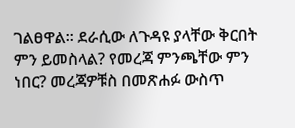ገልፀዋል፡፡ ደራሲው ለጉዳዩ ያላቸው ቅርበት ምን ይመስላል? የመረጃ ምንጫቸው ምን ነበር? መረጃዎቹስ በመጽሐፉ ውስጥ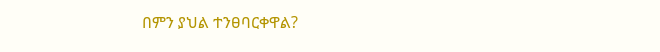በምን ያህል ተንፀባርቀዋል?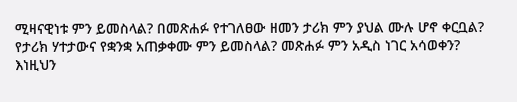ሚዛናዊነቱ ምን ይመስላል? በመጽሐፉ የተገለፀው ዘመን ታሪክ ምን ያህል ሙሉ ሆኖ ቀርቧል? የታሪክ ሃተታውና የቋንቋ አጠቃቀሙ ምን ይመስላል? መጽሐፉ ምን አዲስ ነገር አሳወቀን?
እነዚህን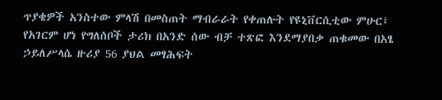ጥያቄዎች አንስተው ምላሽ በመስጠት ማብራራት የቀጠሉት የዩኒቨርሲቲው ምሁር፤ የአገርም ሆነ የግለሰቦች ታሪክ በአንድ ሰው ብቻ ተጽፎ እንደማያበቃ ጠቁመው በአፄ ኃይለሥላሴ ዙሪያ 56 ያህል መፃሕፍት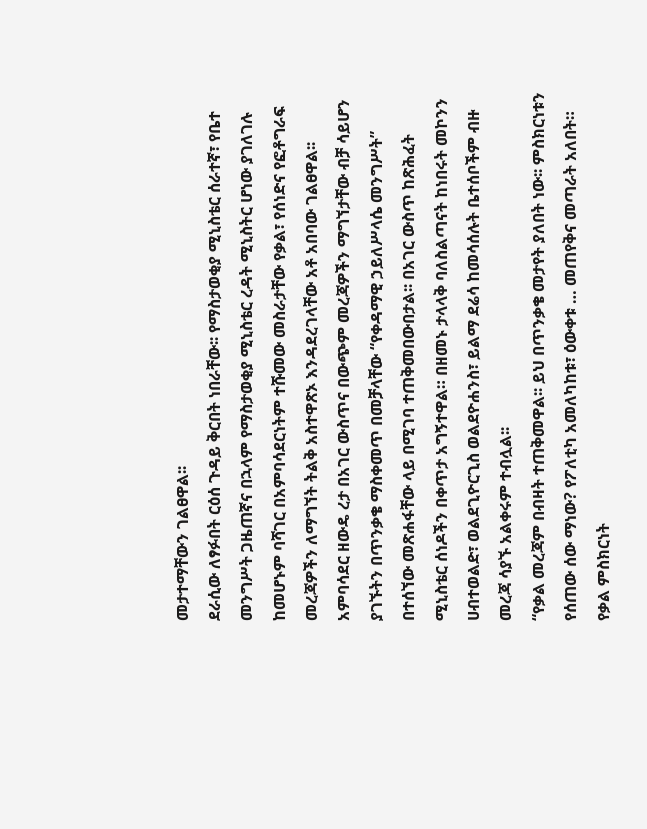መታተማቸውን ገልፀዋል፡፡
ደራሲው ለፃፉበት ርዕሰ ጉዳይ ቅርበት ነበራቸው፡፡ የማስታወቂያ ሚኒስቴር ሰራተኛ፣ የቤተ መንግሥት ጋዜጠኛና በኋላም የማስታወቂያ ሚኒስቴር ረዳት ሚኒስትር ሆነው ያገለገሉ  ከመሆኑም ባሻገር በአምባሳደርነትም ተሹመው መስራታቸው የቃል፣ የሰነድና የፎቶግራፍ መረጃዎችን ለማግኘት ትልቅ አስተዋጽኦ እንዳደረገላቸው አቶ አበባው ገልፀዋል፡፡
አምባሳደር ዘውዴ ረታ በአገር ውስጥና በውጭም መረጃዎችን ማግኘታቸው ብቻ ሳይሆን ያገኙትን በጥንቃቄ ማስቀመጥ በመቻላቸው “የቀዳማዊ ኃይለሥላሴ መንግሥት” በተሰኘው መጽሐፋቸው ላይ በሚገባ ተጠቅመበውበታል፡፡ በአገር ውስጥ ከጽሕፈት ሚኒስቴር ሰነዶችን በቀጥታ አግኝተዋል። በዘመኑ ታላላቅ ባለስልጣናት ከነበሩት መኮንን ሀብተወልድ፣ ወልደጊዮርጊስ ወልደዮሐንስ፣ ይልማ ደሬሳ ከመሳሰሉት ቤተሰቦችም ብዙ መረጃ ሳያኙ አልቀሩም ተብሏል፡፡
“የቃል መረጃም በብዛት ተጠቅመዋል፡፡ ይህ በጥንቃቄ መታየት ያለበት ነው፡፡ ምስክርነቱን የሰጠው ሰው ማነው? የፖለቲካ አመለካከቱ፣ ዕውቀቱ … መጠየቅና መጣራት አለበት። የቃል ምስክርነት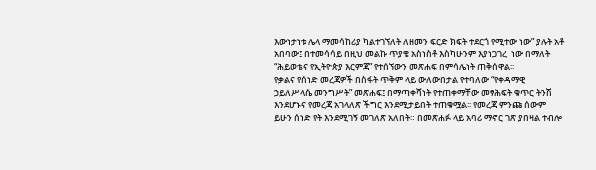እውነታነቱ ሌላ ማመሳከሪያ ካልተገኘለት ለዘመን ፍርድ ክፍት ተደርጎ የሚተው ነው” ያሉት አቶ አበባው፤ በተመሳሳይ በዚህ መልኩ ጥያቄ አስነስቶ እስካሁንም እያነጋገረ  ነው በማለት “ሕይወቴና የኢትዮጵያ እርምጃ” የተሰኘውን መጽሐፍ በምሳሌነት ጠቅሰዋል፡፡
የቃልና የሰነድ መረጃዎች በስፋት ጥቅም ላይ ውለውበታል የተባለው “የቀዳማዊ ኃይለሥላሴ መንግሥት” መጽሐፍ፤ በማጣቀሻነት የተጠቀማቸው መፃሕፍት ቁጥር ትንሽ እንደሆኑና የመረጃ አገላለጽ ችግር እንደሚታይበት ተጠቁሟል፡፡ የመረጃ ምንጩ ሰውም ይሁን ሰነድ የት እንደሚገኝ መገለጽ አለበት። በመጽሐፉ ላይ አባሪ ማኖር ገጽ ያበዛል ተብሎ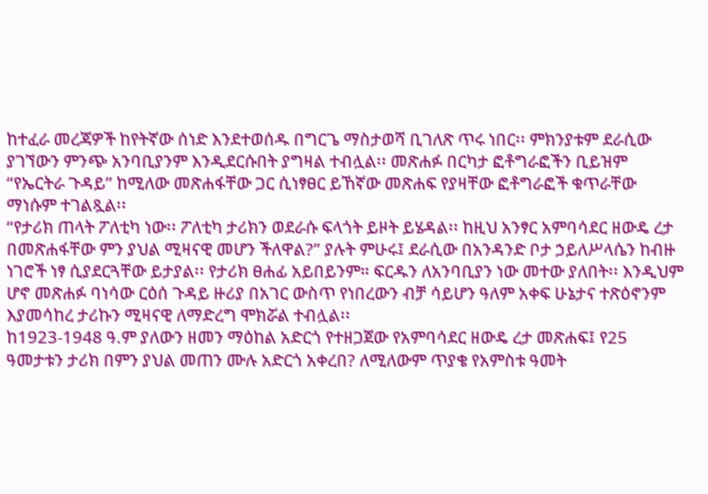ከተፈራ መረጃዎች ከየትኛው ሰነድ እንደተወሰዱ በግርጌ ማስታወሻ ቢገለጽ ጥሩ ነበር፡፡ ምክንያቱም ደራሲው ያገኘውን ምንጭ አንባቢያንም እንዲደርሱበት ያግዛል ተብሏል፡፡ መጽሐፉ በርካታ ፎቶግራፎችን ቢይዝም “የኤርትራ ጉዳይ” ከሚለው መጽሐፋቸው ጋር ሲነፃፀር ይኸኛው መጽሐፍ የያዛቸው ፎቶግራፎች ቁጥራቸው ማነሱም ተገልጿል፡፡
“የታሪክ ጠላት ፖለቲካ ነው፡፡ ፖለቲካ ታሪክን ወደራሱ ፍላጎት ይዞት ይሄዳል፡፡ ከዚህ አንፃር አምባሳደር ዘውዴ ረታ በመጽሐፋቸው ምን ያህል ሚዛናዊ መሆን ችለዋል?” ያሉት ምሁሩ፤ ደራሲው በአንዳንድ ቦታ ኃይለሥላሴን ከብዙ ነገሮች ነፃ ሲያደርጓቸው ይታያል፡፡ የታሪክ ፀሐፊ አይበይንም። ፍርዱን ለአንባቢያን ነው መተው ያለበት፡፡ እንዲህም ሆኖ መጽሐፉ ባነሳው ርዕሰ ጉዳይ ዙሪያ በአገር ውስጥ የነበረውን ብቻ ሳይሆን ዓለም አቀፍ ሁኔታና ተጽዕኖንም እያመሳከረ ታሪኩን ሚዛናዊ ለማድረግ ሞክሯል ተብሏል፡፡
ከ1923-1948 ዓ.ም ያለውን ዘመን ማዕከል አድርጎ የተዘጋጀው የአምባሳደር ዘውዴ ረታ መጽሐፍ፤ የ25 ዓመታቱን ታሪክ በምን ያህል መጠን ሙሉ አድርጎ አቀረበ? ለሚለውም ጥያቄ የአምስቱ ዓመት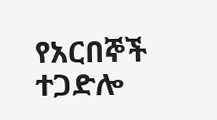የአርበኞች ተጋድሎ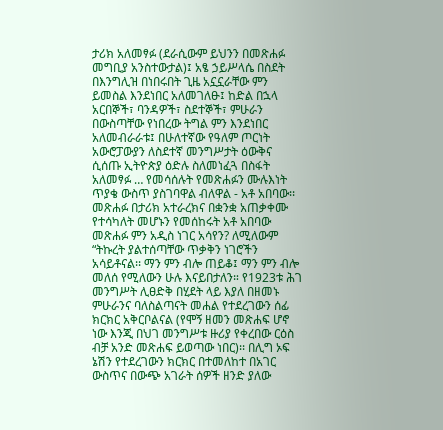ታሪክ አለመፃፉ (ደራሲውም ይህንን በመጽሐፉ መግቢያ አንስተውታል)፤ አፄ ኃይሥላሴ በስደት በእንግሊዝ በነበሩበት ጊዜ አኗኗራቸው ምን ይመስል እንደነበር አለመገለፁ፤ ከድል በኋላ አርበኞች፣ ባንዳዎች፣ ስደተኞች፣ ምሁራን በውስጣቸው የነበረው ትግል ምን እንደነበር አለመብራራቱ፤ በሁለተኛው የዓለም ጦርነት አውሮፓውያን ለስደተኛ መንግሥታት ዕውቅና ሲሰጡ ኢትዮጵያ ዕድሉ ስለመነፈጓ በስፋት አለመፃፉ … የመሳሰሉት የመጽሐፉን ሙሉእነት ጥያቄ ውስጥ ያስገባዋል ብለዋል - አቶ አበባው፡፡
መጽሐፉ በታሪክ አተራረክና በቋንቋ አጠቃቀሙ የተሳካለት መሆኑን የመሰከሩት አቶ አበባው  መጽሐፉ ምን አዲስ ነገር አሳየን? ለሚለውም “ትኩረት ያልተሰጣቸው ጥቃቅን ነገሮችን አሳይቶናል፡፡ ማን ምን ብሎ ጠይቆ፤ ማን ምን ብሎ መለሰ የሚለውን ሁሉ እናይበታለን። የ1923ቱ ሕገ መንግሥት ሊፀድቅ በሂደት ላይ እያለ በዘመኑ ምሁራንና ባለስልጣናት መሐል የተደረገውን ሰፊ ክርክር አቅርቦልናል (የሞኝ ዘመን መጽሐፍ ሆኖ ነው እንጂ በህገ መንግሥቱ ዙሪያ የቀረበው ርዕስ ብቻ አንድ መጽሐፍ ይወጣው ነበር)፡፡ በሊግ ኦፍ ኔሽን የተደረገውን ክርክር በተመለከተ በአገር ውስጥና በውጭ አገራት ሰዎች ዘንድ ያለው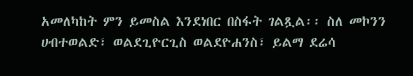አመለካከት ምን ይመስል እንደነበር በስፋት ገልጿል፡፡ ስለ መኮንን ሀብተወልድ፣ ወልደጊዮርጊስ ወልደዮሐንስ፣ ይልማ ደሬሳ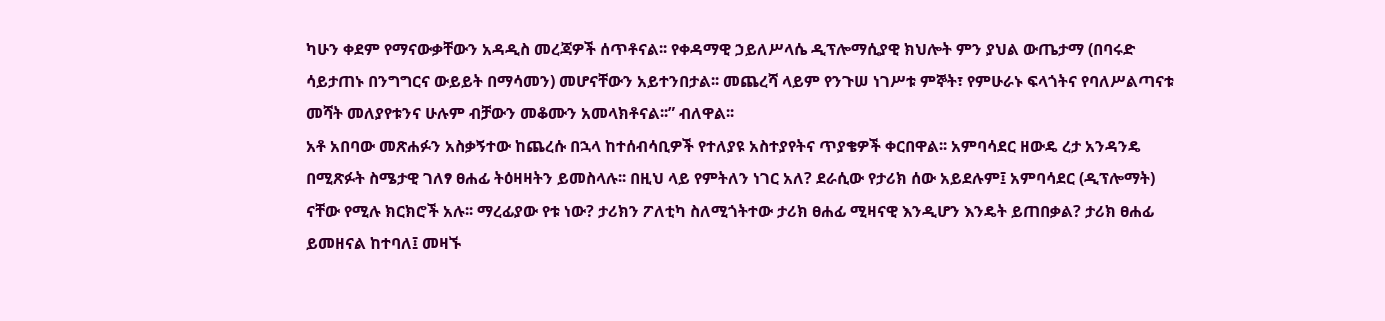ካሁን ቀደም የማናውቃቸውን አዳዲስ መረጃዎች ሰጥቶናል፡፡ የቀዳማዊ ኃይለሥላሴ ዲፕሎማሲያዊ ክህሎት ምን ያህል ውጤታማ (በባሩድ ሳይታጠኑ በንግግርና ውይይት በማሳመን) መሆናቸውን አይተንበታል፡፡ መጨረሻ ላይም የንጉሠ ነገሥቱ ምኞት፣ የምሁራኑ ፍላጎትና የባለሥልጣናቱ መሻት መለያየቱንና ሁሉም ብቻውን መቆሙን አመላክቶናል፡፡” ብለዋል፡፡
አቶ አበባው መጽሐፉን አስቃኝተው ከጨረሱ በኋላ ከተሰብሳቢዎች የተለያዩ አስተያየትና ጥያቄዎች ቀርበዋል፡፡ አምባሳደር ዘውዴ ረታ አንዳንዴ በሚጽፉት ስሜታዊ ገለፃ ፀሐፊ ትዕዛዛትን ይመስላሉ፡፡ በዚህ ላይ የምትለን ነገር አለ? ደራሲው የታሪክ ሰው አይደሉም፤ አምባሳደር (ዲፕሎማት) ናቸው የሚሉ ክርክሮች አሉ፡፡ ማረፊያው የቱ ነው? ታሪክን ፖለቲካ ስለሚጎትተው ታሪክ ፀሐፊ ሚዛናዊ እንዲሆን እንዴት ይጠበቃል? ታሪክ ፀሐፊ ይመዘናል ከተባለ፤ መዛኙ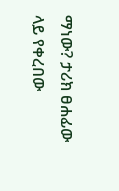ማነው? ታሪክ ፀሐፊው ላይ የቀረበው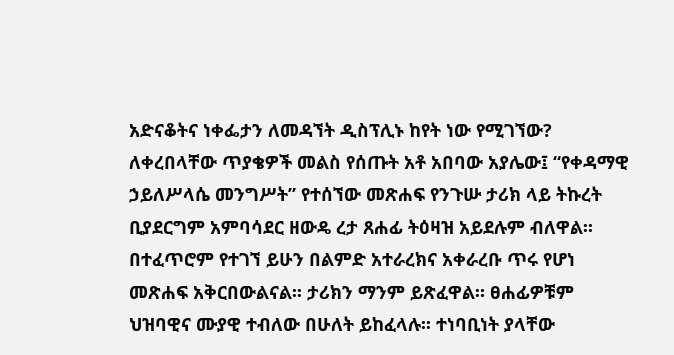አድናቆትና ነቀፌታን ለመዳኘት ዲስፕሊኑ ከየት ነው የሚገኘው?
ለቀረበላቸው ጥያቄዎች መልስ የሰጡት አቶ አበባው አያሌው፤ “የቀዳማዊ ኃይለሥላሴ መንግሥት” የተሰኘው መጽሐፍ የንጉሡ ታሪክ ላይ ትኩረት ቢያደርግም አምባሳደር ዘውዴ ረታ ጸሐፊ ትዕዛዝ አይደሉም ብለዋል፡፡ በተፈጥሮም የተገኘ ይሁን በልምድ አተራረክና አቀራረቡ ጥሩ የሆነ መጽሐፍ አቅርበውልናል፡፡ ታሪክን ማንም ይጽፈዋል። ፀሐፊዎቹም ህዝባዊና ሙያዊ ተብለው በሁለት ይከፈላሉ፡፡ ተነባቢነት ያላቸው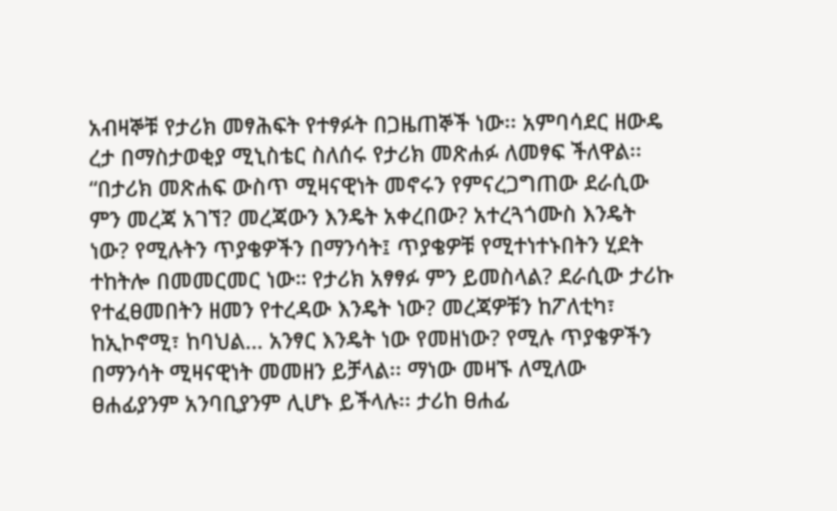አብዛኞቹ የታሪክ መፃሕፍት የተፃፉት በጋዜጠኞች ነው፡፡ አምባሳደር ዘውዴ ረታ በማስታወቂያ ሚኒስቴር ስለሰሩ የታሪክ መጽሐፉ ለመፃፍ ችለዋል፡፡
“በታሪክ መጽሐፍ ውስጥ ሚዛናዊነት መኖሩን የምናረጋግጠው ደራሲው ምን መረጃ አገኘ? መረጃውን እንዴት አቀረበው? አተረጓጎሙስ እንዴት ነው? የሚሉትን ጥያቄዎችን በማንሳት፤ ጥያቄዎቹ የሚተነተኑበትን ሂደት ተከትሎ በመመርመር ነው። የታሪክ አፃፃፉ ምን ይመስላል? ደራሲው ታሪኩ የተፈፀመበትን ዘመን የተረዳው እንዴት ነው? መረጃዎቹን ከፖለቲካ፣ ከኢኮኖሚ፣ ከባህል… አንፃር እንዴት ነው የመዘነው? የሚሉ ጥያቄዎችን በማንሳት ሚዛናዊነት መመዘን ይቻላል፡፡ ማነው መዛኙ ለሚለው ፀሐፊያንም አንባቢያንም ሊሆኑ ይችላሉ፡፡ ታሪከ ፀሐፊ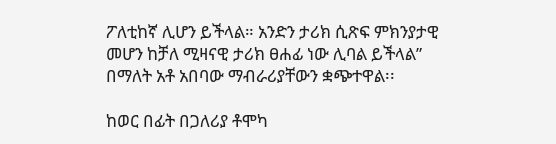ፖለቲከኛ ሊሆን ይችላል። አንድን ታሪክ ሲጽፍ ምክንያታዊ መሆን ከቻለ ሚዛናዊ ታሪክ ፀሐፊ ነው ሊባል ይችላል” በማለት አቶ አበባው ማብራሪያቸውን ቋጭተዋል፡፡

ከወር በፊት በጋለሪያ ቶሞካ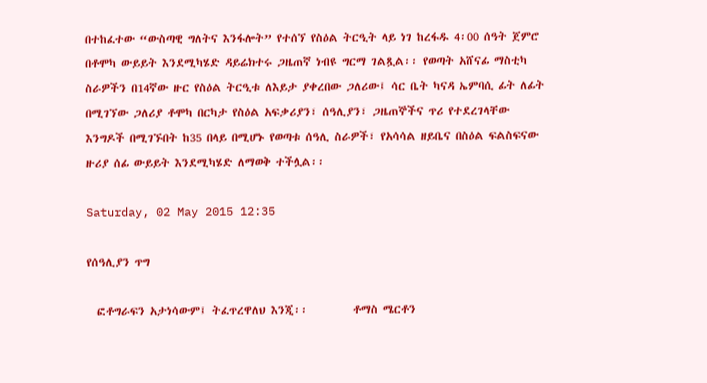በተከፈተው “ውስጣዊ ግለትና እንፋሎት” የተሰኘ የስዕል ትርዒት ላይ ነገ ከረፋዱ 4፡00 ሰዓት ጀምሮ በቶሞካ ውይይት እንደሚካሄድ ዳይሬክተሩ ጋዜጠኛ ነብዩ ግርማ ገልጿል፡፡ የወጣት አሸናፊ ማስቲካ ስራዎችን በ14ኛው ዙር የስዕል ትርዒቱ ለእይታ ያቀረበው ጋለሪው፤ ሳር ቤት ካናዳ ኤምባሲ ፊት ለፊት በሚገኘው ጋለሪያ ቶሞካ በርካታ የስዕል አፍቃሪያን፣ ሰዓሊያን፣ ጋዜጠኞችና ጥሪ የተደረገላቸው እንግዶች በሚገኙበት ከ35 በላይ በሚሆኑ የወጣቱ ሰዓሊ ስራዎች፣ የአሳሳል ዘይቤና በስዕል ፍልስፍናው ዙሪያ ሰፊ ውይይት እንደሚካሄድ ለማወቅ ተችሏል፡፡

Saturday, 02 May 2015 12:35

የሰዓሊያን ጥግ

  ፎቶግራፍን አታነሳውም፤ ትፈጥረዋለህ እንጂ፡፡         ቶማስ ሜርቶን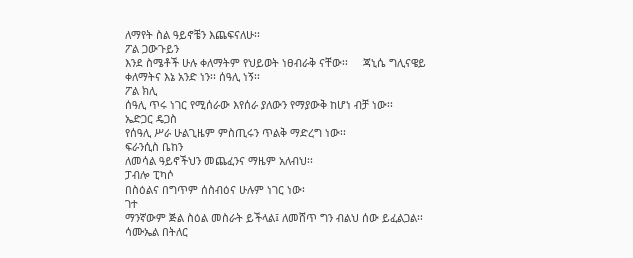ለማየት ስል ዓይኖቼን እጨፍናለሁ፡፡
ፖል ጋውጉይን
እንደ ስሜቶች ሁሉ ቀለማትም የህይወት ነፀብራቅ ናቸው፡፡     ጃኒሴ ግሊናዌይ
ቀለማትና እኔ አንድ ነን፡፡ ሰዓሊ ነኝ፡፡
ፖል ክሊ
ሰዓሊ ጥሩ ነገር የሚሰራው እየሰራ ያለውን የማያውቅ ከሆነ ብቻ ነው፡፡
ኤድጋር ዴጋስ
የሰዓሊ ሥራ ሁልጊዜም ምስጢሩን ጥልቅ ማድረግ ነው፡፡
ፍራንሲስ ቤከን
ለመሳል ዓይኖችህን መጨፈንና ማዜም አለብህ፡፡
ፓብሎ ፒካሶ
በስዕልና በግጥም ሰስብዕና ሁሉም ነገር ነው፡
ገተ
ማንኛውም ጅል ስዕል መስራት ይችላል፤ ለመሸጥ ግን ብልህ ሰው ይፈልጋል፡፡
ሳሙኤል በትለር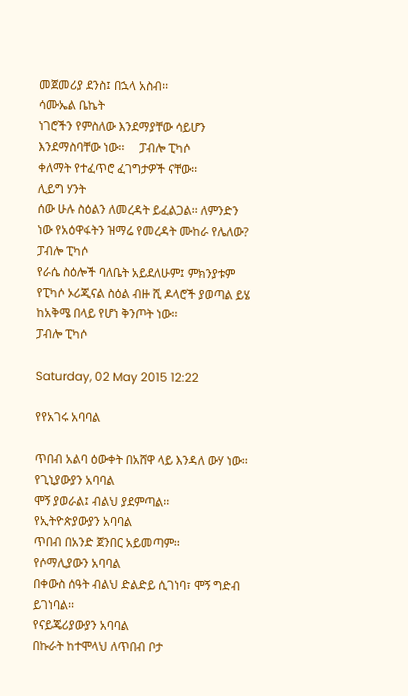መጀመሪያ ደንስ፤ በኋላ አስብ፡፡
ሳሙኤል ቤኬት
ነገሮችን የምስለው እንደማያቸው ሳይሆን እንደማስባቸው ነው፡፡     ፓብሎ ፒካሶ
ቀለማት የተፈጥሮ ፈገግታዎች ናቸው፡፡
ሊይግ ሃንት
ሰው ሁሉ ስዕልን ለመረዳት ይፈልጋል፡፡ ለምንድን ነው የአዕዋፋትን ዝማሬ የመረዳት ሙከራ የሌለው?
ፓብሎ ፒካሶ
የራሴ ስዕሎች ባለቤት አይደለሁም፤ ምክንያቱም የፒካሶ ኦሪጂናል ስዕል ብዙ ሺ ዶላሮች ያወጣል ይሄ ከአቅሜ በላይ የሆነ ቅንጦት ነው፡፡
ፓብሎ ፒካሶ

Saturday, 02 May 2015 12:22

የየአገሩ አባባል

ጥበብ አልባ ዕውቀት በአሸዋ ላይ እንዳለ ውሃ ነው፡፡
የጊኒያውያን አባባል
ሞኝ ያወራል፤ ብልህ ያደምጣል፡፡
የኢትዮጵያውያን አባባል
ጥበብ በአንድ ጀንበር አይመጣም፡፡
የሶማሊያውን አባባል
በቀውስ ሰዓት ብልህ ድልድይ ሲገነባ፣ ሞኝ ግድብ ይገነባል፡፡
የናይጄሪያውያን አባባል
በኩራት ከተሞላህ ለጥበብ ቦታ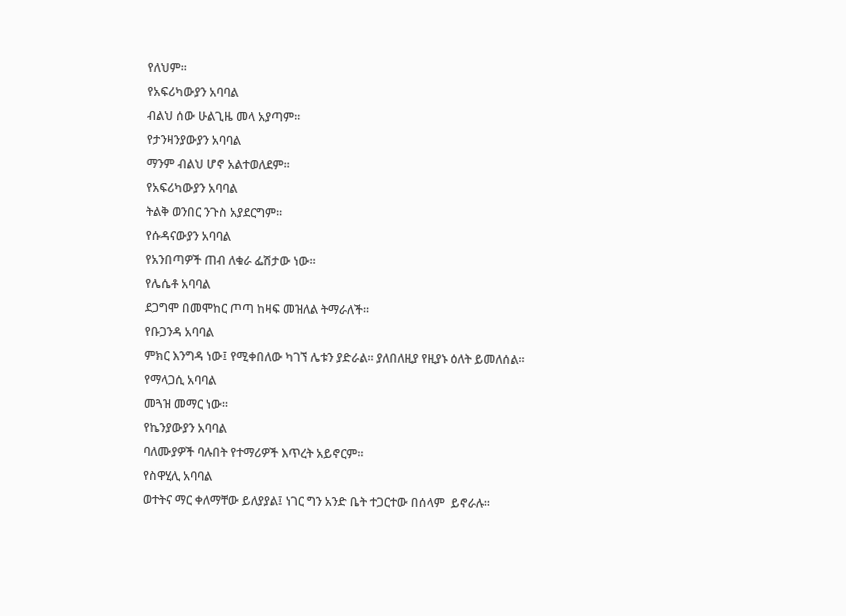የለህም፡፡
የአፍሪካውያን አባባል
ብልህ ሰው ሁልጊዜ መላ አያጣም፡፡
የታንዛንያውያን አባባል
ማንም ብልህ ሆኖ አልተወለደም፡፡
የአፍሪካውያን አባባል
ትልቅ ወንበር ንጉስ አያደርግም፡፡
የሱዳናውያን አባባል
የአንበጣዎች ጠብ ለቁራ ፌሽታው ነው፡፡
የሌሴቶ አባባል
ደጋግሞ በመሞከር ጦጣ ከዛፍ መዝለል ትማራለች፡፡
የቡጋንዳ አባባል
ምክር እንግዳ ነው፤ የሚቀበለው ካገኘ ሌቱን ያድራል፡፡ ያለበለዚያ የዚያኑ ዕለት ይመለሰል፡፡
የማላጋሲ አባባል
መጓዝ መማር ነው፡፡
የኬንያውያን አባባል
ባለሙያዎች ባሉበት የተማሪዎች እጥረት አይኖርም፡፡
የስዋሂሊ አባባል
ወተትና ማር ቀለማቸው ይለያያል፤ ነገር ግን አንድ ቤት ተጋርተው በሰላም  ይኖራሉ፡፡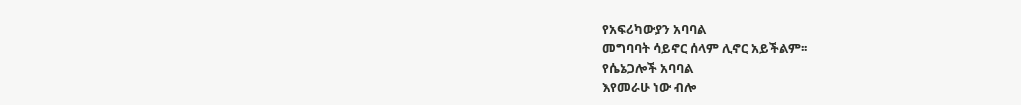የአፍሪካውያን አባባል
መግባባት ሳይኖር ሰላም ሊኖር አይችልም፡፡
የሴኔጋሎች አባባል
እየመራሁ ነው ብሎ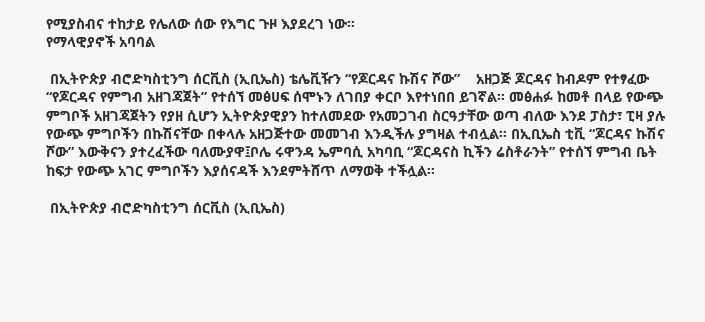የሚያስብና ተከታይ የሌለው ሰው የእግር ጉዞ እያደረገ ነው፡፡
የማላዊያኖች አባባል

 በኢትዮጵያ ብሮድካስቲንግ ሰርቪስ (ኢቢኤስ) ቴሌቪዥን “የጆርዳና ኩሽና ሾው”    አዘጋጅ ጆርዳና ከብዶም የተፃፈው “የጆርዳና የምግብ አዘገጃጀት” የተሰኘ መፅሀፍ ሰሞኑን ለገበያ ቀርቦ እየተነበበ ይገኛል፡፡ መፅሐፉ ከመቶ በላይ የውጭ ምግቦች አዘገጃጀትን የያዘ ሲሆን ኢትዮጵያዊያን ከተለመደው የአመጋገብ ስርዓታቸው ወጣ ብለው እንደ ፓስታ፣ ፒዛ ያሉ የውጭ ምግቦችን በኩሽናቸው በቀላሉ አዘጋጅተው መመገብ እንዲችሉ ያግዛል ተብሏል፡፡ በኢቢኤስ ቲቪ “ጆርዳና ኩሽና ሾው” እውቅናን ያተረፈችው ባለሙያዋ፤ቦሌ ሩዋንዳ ኤምባሲ አካባቢ “ጆርዳናስ ኪችን ሬስቶራንት” የተሰኘ ምግብ ቤት ከፍታ የውጭ አገር ምግቦችን እያሰናዳች እንደምትሸጥ ለማወቅ ተችሏል፡፡

 በኢትዮጵያ ብሮድካስቲንግ ሰርቪስ (ኢቢኤስ)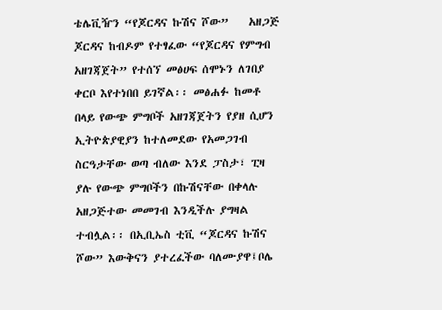ቴሌቪዥን “የጆርዳና ኩሽና ሾው”    አዘጋጅ ጆርዳና ከብዶም የተፃፈው “የጆርዳና የምግብ አዘገጃጀት” የተሰኘ መፅሀፍ ሰሞኑን ለገበያ ቀርቦ እየተነበበ ይገኛል፡፡ መፅሐፉ ከመቶ በላይ የውጭ ምግቦች አዘገጃጀትን የያዘ ሲሆን ኢትዮጵያዊያን ከተለመደው የአመጋገብ ስርዓታቸው ወጣ ብለው እንደ ፓስታ፣ ፒዛ ያሉ የውጭ ምግቦችን በኩሽናቸው በቀላሉ አዘጋጅተው መመገብ እንዲችሉ ያግዛል ተብሏል፡፡ በኢቢኤስ ቲቪ “ጆርዳና ኩሽና ሾው” እውቅናን ያተረፈችው ባለሙያዋ፤ቦሌ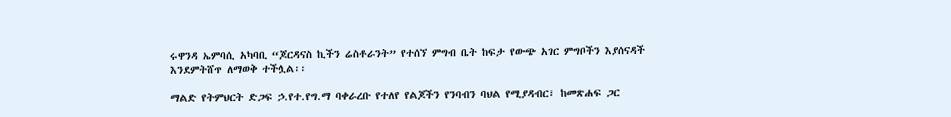ሩዋንዳ ኤምባሲ አካባቢ “ጆርዳናስ ኪችን ሬስቶራንት” የተሰኘ ምግብ ቤት ከፍታ የውጭ አገር ምግቦችን እያሰናዳች እንደምትሸጥ ለማወቅ ተችሏል፡፡

ማልድ የትምህርት ድጋፍ ኃ.የተ.የግ.ማ ባቀራረቡ የተለየ የልጆችን የንባብን ባህል የሚያዳብር፣ ከመጽሐፍ ጋር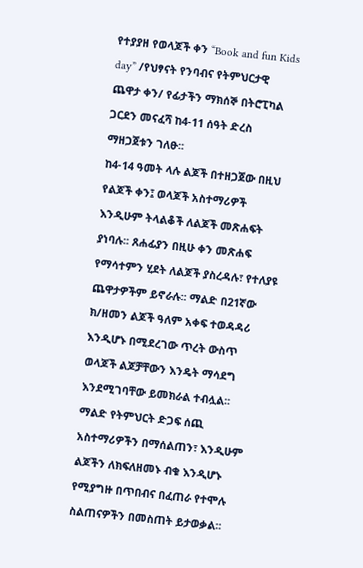የተያያዘ የወላጆች ቀን “Book and fun Kids day” /የህፃናት የንባብና የትምህርታዊ ጨዋታ ቀን/ የፊታችን ማክሰኞ በትሮፒካል ጋርደን መናፈሻ ከ4-11 ሰዓት ድረስ ማዘጋጀቱን ገለፁ፡፡
ከ4-14 ዓመት ላሉ ልጆች በተዘጋጀው በዚህ የልጆች ቀን፤ ወላጆች አስተማሪዎች እንዲሁም ትላልቆች ለልጆች መጽሐፍት ያነባሉ፡፡ ጸሐፊያን በዚሁ ቀን መጽሐፍ የማሳተምን ሂደት ለልጆች ያስረዳሉ፣ የተለያዩ ጨዋታዎችም ይኖራሉ፡፡ ማልድ በ21ኛው ክ/ዘመን ልጆች ዓለም አቀፍ ተወዳዳሪ እንዲሆኑ በሚደረገው ጥረት ውስጥ ወላጆች ልጆቻቸውን እንዴት ማሳደግ እንደሚገባቸው ይመክራል ተብሏል፡፡
ማልድ የትምህርት ድጋፍ ሰጪ አስተማሪዎችን በማሰልጠን፣ እንዲሁም ልጆችን ለክፍለዘመኑ ብቁ እንዲሆኑ የሚያግዙ በጥበብና በፈጠራ የተሞሉ ስልጠናዎችን በመስጠት ይታወቃል፡፡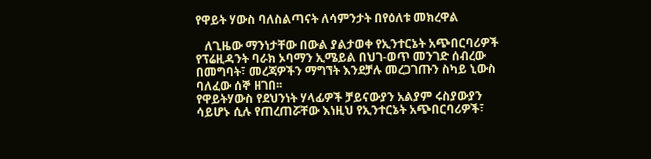የዋይት ሃውስ ባለስልጣናት ለሳምንታት በየዕለቱ መክረዋል

   ለጊዜው ማንነታቸው በውል ያልታወቀ የኢንተርኔት አጭበርባሪዎች የፕሬዚዳንት ባራክ ኦባማን ኢሜይል በህገ-ወጥ መንገድ ሰብረው በመግባት፣ መረጃዎችን ማግኘት እንደቻሉ መረጋገጡን ስካይ ኒውስ ባለፈው ሰኞ ዘገበ፡፡
የዋይትሃውስ የደህንነት ሃላፊዎች ቻይናውያን አልያም ሩስያውያን ሳይሆኑ ሲሉ የጠረጠሯቸው እነዚህ የኢንተርኔት አጭበርባሪዎች፣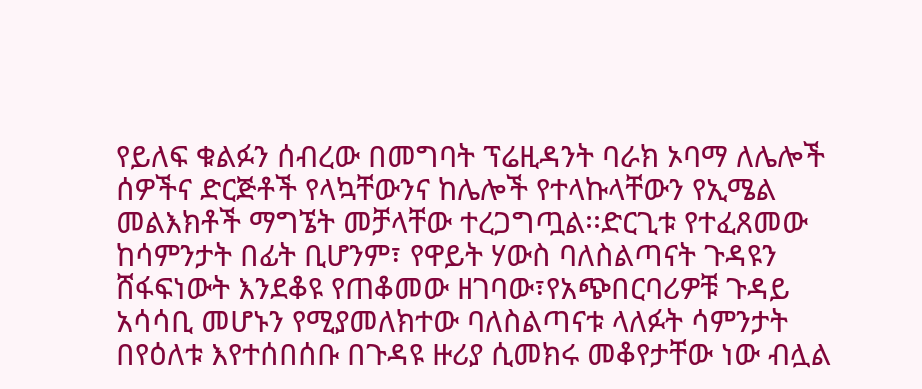የይለፍ ቁልፉን ሰብረው በመግባት ፕሬዚዳንት ባራክ ኦባማ ለሌሎች ሰዎችና ድርጅቶች የላኳቸውንና ከሌሎች የተላኩላቸውን የኢሜል መልእክቶች ማግኜት መቻላቸው ተረጋግጧል፡፡ድርጊቱ የተፈጸመው ከሳምንታት በፊት ቢሆንም፣ የዋይት ሃውስ ባለስልጣናት ጉዳዩን ሸፋፍነውት እንደቆዩ የጠቆመው ዘገባው፣የአጭበርባሪዎቹ ጉዳይ አሳሳቢ መሆኑን የሚያመለክተው ባለስልጣናቱ ላለፉት ሳምንታት በየዕለቱ እየተሰበሰቡ በጉዳዩ ዙሪያ ሲመክሩ መቆየታቸው ነው ብሏል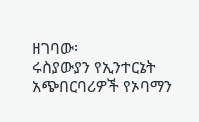ዘገባው፡
ሩስያውያን የኢንተርኔት አጭበርባሪዎች የኦባማን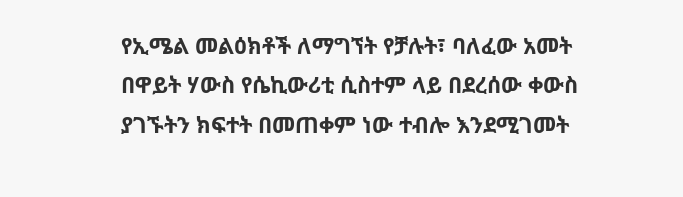የኢሜል መልዕክቶች ለማግኘት የቻሉት፣ ባለፈው አመት በዋይት ሃውስ የሴኪውሪቲ ሲስተም ላይ በደረሰው ቀውስ ያገኙትን ክፍተት በመጠቀም ነው ተብሎ እንደሚገመት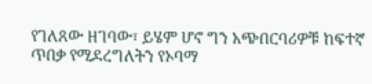የገለጸው ዘገባው፣ ይሄም ሆኖ ግን አጭበርባሪዎቹ ከፍተኛ ጥበቃ የሚደረግለትን የኦባማ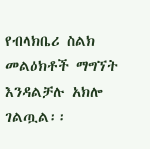የብላክቤሪ ስልክ መልዕክቶች ማግኘት እንዳልቻሉ አክሎ ገልጧል፡፡